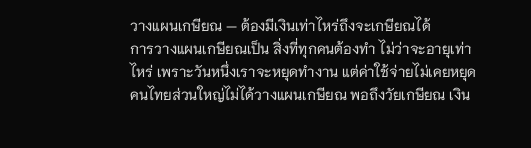วางแผนเกษียณ — ต้องมีเงินเท่าไหร่ถึงจะเกษียณได้
การวางแผนเกษียณเป็น สิ่งที่ทุกคนต้องทำ ไม่ว่าจะอายุเท่าไหร่ เพราะวันหนึ่งเราจะหยุดทำงาน แต่ค่าใช้จ่ายไม่เคยหยุด คนไทยส่วนใหญ่ไม่ได้วางแผนเกษียณ พอถึงวัยเกษียณ เงิน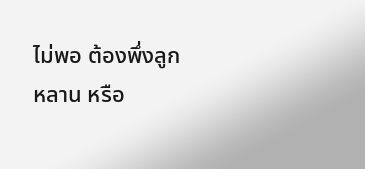ไม่พอ ต้องพึ่งลูกหลาน หรือ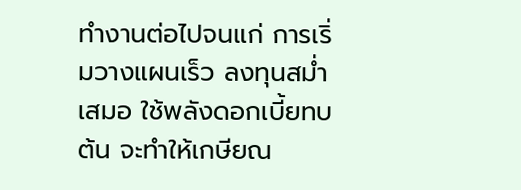ทำงานต่อไปจนแก่ การเริ่มวางแผนเร็ว ลงทุนสม่ำเสมอ ใช้พลังดอกเบี้ยทบต้น จะทำให้เกษียณ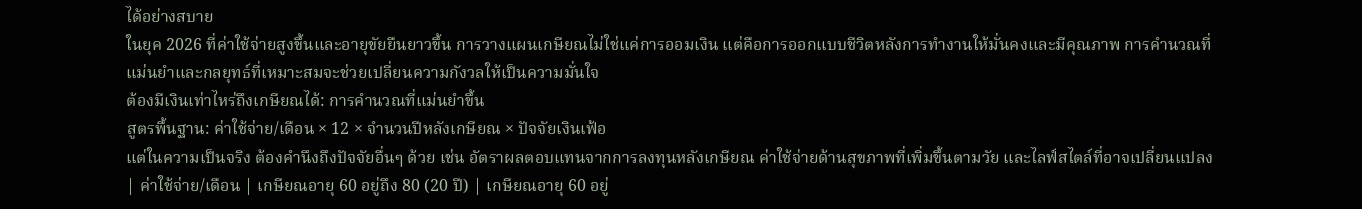ได้อย่างสบาย
ในยุค 2026 ที่ค่าใช้จ่ายสูงขึ้นและอายุขัยยืนยาวขึ้น การวางแผนเกษียณไม่ใช่แค่การออมเงิน แต่คือการออกแบบชีวิตหลังการทำงานให้มั่นคงและมีคุณภาพ การคำนวณที่แม่นยำและกลยุทธ์ที่เหมาะสมจะช่วยเปลี่ยนความกังวลให้เป็นความมั่นใจ
ต้องมีเงินเท่าไหร่ถึงเกษียณได้: การคำนวณที่แม่นยำขึ้น
สูตรพื้นฐาน: ค่าใช้จ่าย/เดือน × 12 × จำนวนปีหลังเกษียณ × ปัจจัยเงินเฟ้อ
แต่ในความเป็นจริง ต้องคำนึงถึงปัจจัยอื่นๆ ด้วย เช่น อัตราผลตอบแทนจากการลงทุนหลังเกษียณ ค่าใช้จ่ายด้านสุขภาพที่เพิ่มขึ้นตามวัย และไลฟ์สไตล์ที่อาจเปลี่ยนแปลง
| ค่าใช้จ่าย/เดือน | เกษียณอายุ 60 อยู่ถึง 80 (20 ปี) | เกษียณอายุ 60 อยู่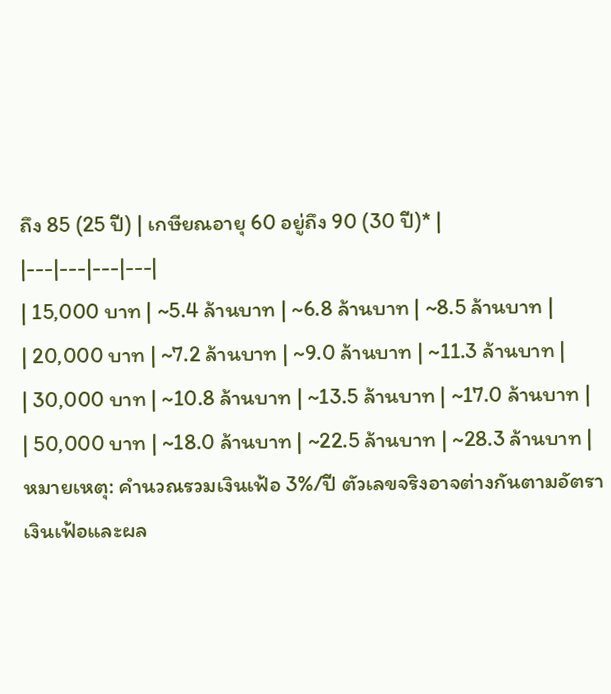ถึง 85 (25 ปี) | เกษียณอายุ 60 อยู่ถึง 90 (30 ปี)* |
|---|---|---|---|
| 15,000 บาท | ~5.4 ล้านบาท | ~6.8 ล้านบาท | ~8.5 ล้านบาท |
| 20,000 บาท | ~7.2 ล้านบาท | ~9.0 ล้านบาท | ~11.3 ล้านบาท |
| 30,000 บาท | ~10.8 ล้านบาท | ~13.5 ล้านบาท | ~17.0 ล้านบาท |
| 50,000 บาท | ~18.0 ล้านบาท | ~22.5 ล้านบาท | ~28.3 ล้านบาท |
หมายเหตุ: คำนวณรวมเงินเฟ้อ 3%/ปี ตัวเลขจริงอาจต่างกันตามอัตราเงินเฟ้อและผล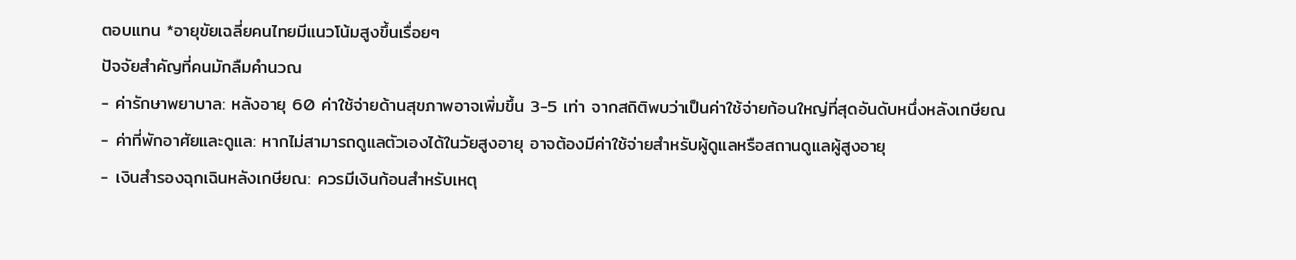ตอบแทน *อายุขัยเฉลี่ยคนไทยมีแนวโน้มสูงขึ้นเรื่อยๆ
ปัจจัยสำคัญที่คนมักลืมคำนวณ
- ค่ารักษาพยาบาล: หลังอายุ 60 ค่าใช้จ่ายด้านสุขภาพอาจเพิ่มขึ้น 3-5 เท่า จากสถิติพบว่าเป็นค่าใช้จ่ายก้อนใหญ่ที่สุดอันดับหนึ่งหลังเกษียณ
- ค่าที่พักอาศัยและดูแล: หากไม่สามารถดูแลตัวเองได้ในวัยสูงอายุ อาจต้องมีค่าใช้จ่ายสำหรับผู้ดูแลหรือสถานดูแลผู้สูงอายุ
- เงินสำรองฉุกเฉินหลังเกษียณ: ควรมีเงินก้อนสำหรับเหตุ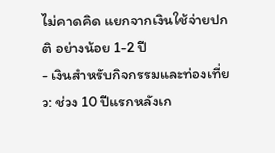ไม่คาดคิด แยกจากเงินใช้จ่ายปกติ อย่างน้อย 1-2 ปี
- เงินสำหรับกิจกรรมและท่องเที่ยว: ช่วง 10 ปีแรกหลังเก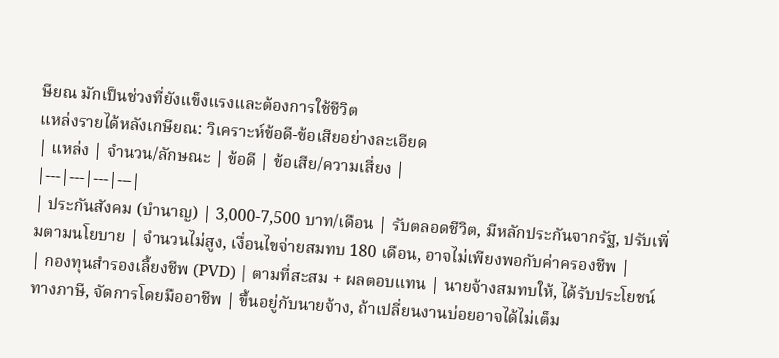ษียณ มักเป็นช่วงที่ยังแข็งแรงและต้องการใช้ชีวิต
แหล่งรายได้หลังเกษียณ: วิเคราะห์ข้อดี-ข้อเสียอย่างละเอียด
| แหล่ง | จำนวน/ลักษณะ | ข้อดี | ข้อเสีย/ความเสี่ยง |
|---|---|---|---|
| ประกันสังคม (บำนาญ) | 3,000-7,500 บาท/เดือน | รับตลอดชีวิต, มีหลักประกันจากรัฐ, ปรับเพิ่มตามนโยบาย | จำนวนไม่สูง, เงื่อนไขจ่ายสมทบ 180 เดือน, อาจไม่เพียงพอกับค่าครองชีพ |
| กองทุนสำรองเลี้ยงชีพ (PVD) | ตามที่สะสม + ผลตอบแทน | นายจ้างสมทบให้, ได้รับประโยชน์ทางภาษี, จัดการโดยมืออาชีพ | ขึ้นอยู่กับนายจ้าง, ถ้าเปลี่ยนงานบ่อยอาจได้ไม่เต็ม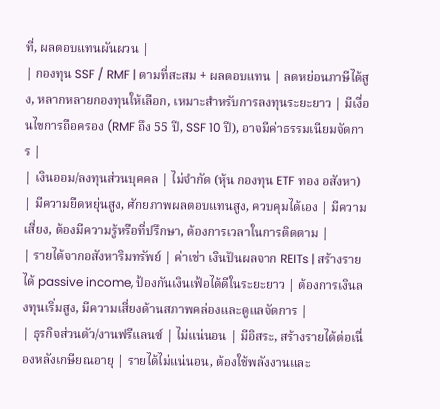ที่, ผลตอบแทนผันผวน |
| กองทุน SSF / RMF | ตามที่สะสม + ผลตอบแทน | ลดหย่อนภาษีได้สูง, หลากหลายกองทุนให้เลือก, เหมาะสำหรับการลงทุนระยะยาว | มีเงื่อนไขการถือครอง (RMF ถึง 55 ปี, SSF 10 ปี), อาจมีค่าธรรมเนียมจัดการ |
| เงินออม/ลงทุนส่วนบุคคล | ไม่จำกัด (หุ้น กองทุน ETF ทอง อสังหา) | มีความยืดหยุ่นสูง, ศักยภาพผลตอบแทนสูง, ควบคุมได้เอง | มีความเสี่ยง, ต้องมีความรู้หรือที่ปรึกษา, ต้องการเวลาในการติดตาม |
| รายได้จากอสังหาริมทรัพย์ | ค่าเช่า เงินปันผลจาก REITs | สร้างรายได้ passive income, ป้องกันเงินเฟ้อได้ดีในระยะยาว | ต้องการเงินลงทุนเริ่มสูง, มีความเสี่ยงด้านสภาพคล่องและดูแลจัดการ |
| ธุรกิจส่วนตัว/งานฟรีแลนซ์ | ไม่แน่นอน | มีอิสระ, สร้างรายได้ต่อเนื่องหลังเกษียณอายุ | รายได้ไม่แน่นอน, ต้องใช้พลังงานและ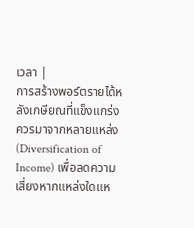เวลา |
การสร้างพอร์ตรายได้หลังเกษียณที่แข็งแกร่งควรมาจากหลายแหล่ง (Diversification of Income) เพื่อลดความเสี่ยงหากแหล่งใดแห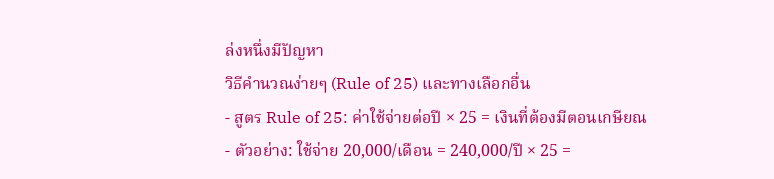ล่งหนึ่งมีปัญหา
วิธีคำนวณง่ายๆ (Rule of 25) และทางเลือกอื่น
- สูตร Rule of 25: ค่าใช้จ่ายต่อปี × 25 = เงินที่ต้องมีตอนเกษียณ
- ตัวอย่าง: ใช้จ่าย 20,000/เดือน = 240,000/ปี × 25 =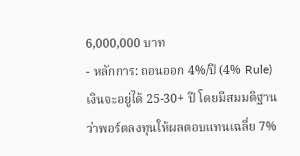6,000,000 บาท
- หลักการ: ถอนออก 4%/ปี (4% Rule) เงินจะอยู่ได้ 25-30+ ปี โดยมีสมมติฐานว่าพอร์ตลงทุนให้ผลตอบแทนเฉลี่ย 7%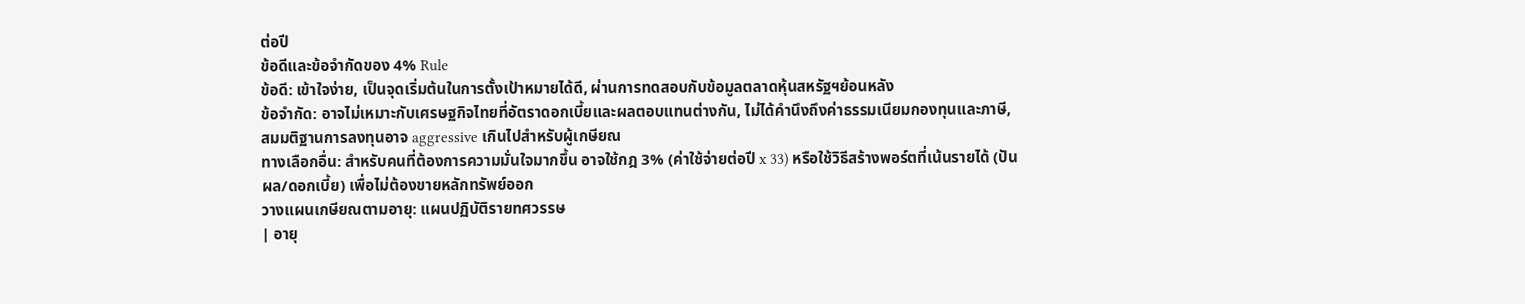ต่อปี
ข้อดีและข้อจำกัดของ 4% Rule
ข้อดี: เข้าใจง่าย, เป็นจุดเริ่มต้นในการตั้งเป้าหมายได้ดี, ผ่านการทดสอบกับข้อมูลตลาดหุ้นสหรัฐฯย้อนหลัง
ข้อจำกัด: อาจไม่เหมาะกับเศรษฐกิจไทยที่อัตราดอกเบี้ยและผลตอบแทนต่างกัน, ไม่ได้คำนึงถึงค่าธรรมเนียมกองทุนและภาษี, สมมติฐานการลงทุนอาจ aggressive เกินไปสำหรับผู้เกษียณ
ทางเลือกอื่น: สำหรับคนที่ต้องการความมั่นใจมากขึ้น อาจใช้กฎ 3% (ค่าใช้จ่ายต่อปี x 33) หรือใช้วิธีสร้างพอร์ตที่เน้นรายได้ (ปันผล/ดอกเบี้ย) เพื่อไม่ต้องขายหลักทรัพย์ออก
วางแผนเกษียณตามอายุ: แผนปฏิบัติรายทศวรรษ
| อายุ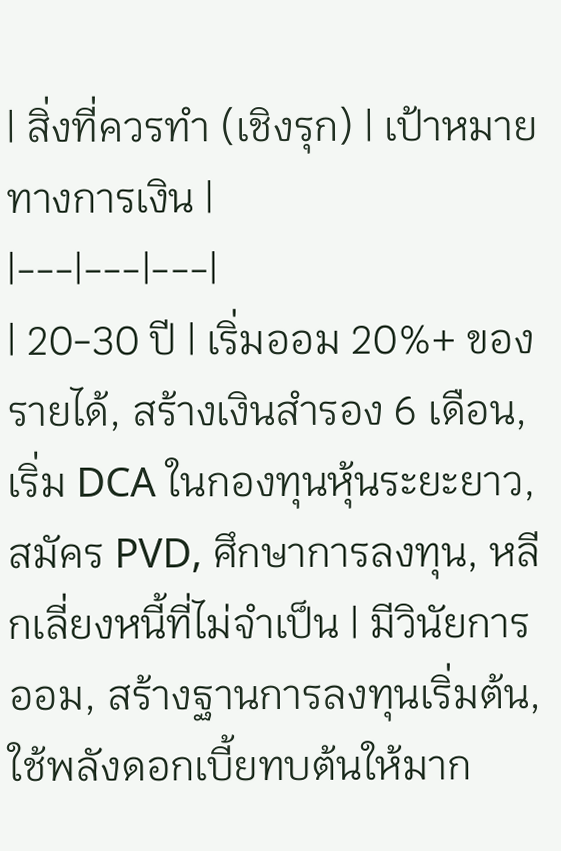| สิ่งที่ควรทำ (เชิงรุก) | เป้าหมายทางการเงิน |
|---|---|---|
| 20-30 ปี | เริ่มออม 20%+ ของรายได้, สร้างเงินสำรอง 6 เดือน, เริ่ม DCA ในกองทุนหุ้นระยะยาว, สมัคร PVD, ศึกษาการลงทุน, หลีกเลี่ยงหนี้ที่ไม่จำเป็น | มีวินัยการออม, สร้างฐานการลงทุนเริ่มต้น, ใช้พลังดอกเบี้ยทบต้นให้มาก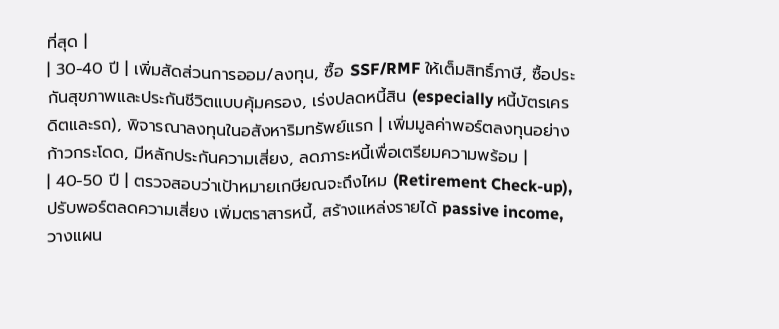ที่สุด |
| 30-40 ปี | เพิ่มสัดส่วนการออม/ลงทุน, ซื้อ SSF/RMF ให้เต็มสิทธิ์ภาษี, ซื้อประกันสุขภาพและประกันชีวิตแบบคุ้มครอง, เร่งปลดหนี้สิน (especially หนี้บัตรเครดิตและรถ), พิจารณาลงทุนในอสังหาริมทรัพย์แรก | เพิ่มมูลค่าพอร์ตลงทุนอย่างก้าวกระโดด, มีหลักประกันความเสี่ยง, ลดภาระหนี้เพื่อเตรียมความพร้อม |
| 40-50 ปี | ตรวจสอบว่าเป้าหมายเกษียณจะถึงไหม (Retirement Check-up), ปรับพอร์ตลดความเสี่ยง เพิ่มตราสารหนี้, สร้างแหล่งรายได้ passive income, วางแผน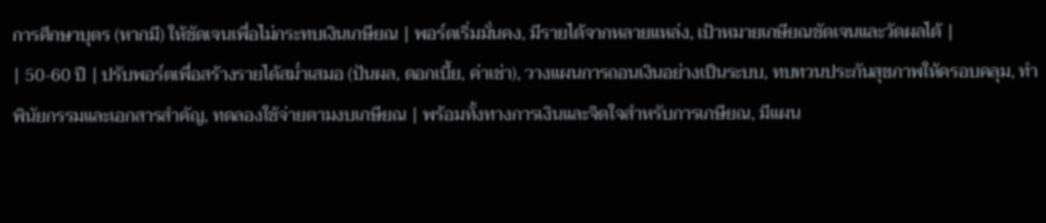การศึกษาบุตร (หากมี) ให้ชัดเจนเพื่อไม่กระทบเงินเกษียณ | พอร์ตเริ่มมั่นคง, มีรายได้จากหลายแหล่ง, เป้าหมายเกษียณชัดเจนและวัดผลได้ |
| 50-60 ปี | ปรับพอร์ตเพื่อสร้างรายได้สม่ำเสมอ (ปันผล, ดอกเบี้ย, ค่าเช่า), วางแผนการถอนเงินอย่างเป็นระบบ, ทบทวนประกันสุขภาพให้ครอบคลุม, ทำพินัยกรรมและเอกสารสำคัญ, ทดลองใช้จ่ายตามงบเกษียณ | พร้อมทั้งทางการเงินและจิตใจสำหรับการเกษียณ, มีแผน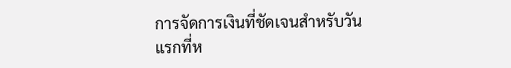การจัดการเงินที่ชัดเจนสำหรับวันแรกที่ห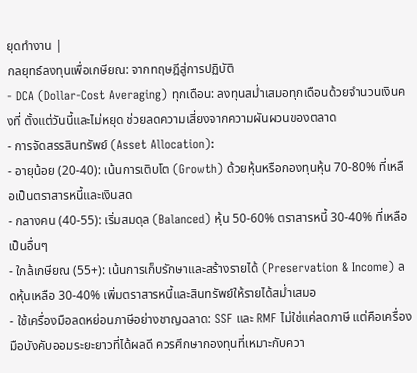ยุดทำงาน |
กลยุทธ์ลงทุนเพื่อเกษียณ: จากทฤษฎีสู่การปฏิบัติ
- DCA (Dollar-Cost Averaging) ทุกเดือน: ลงทุนสม่ำเสมอทุกเดือนด้วยจำนวนเงินคงที่ ตั้งแต่วันนี้และไม่หยุด ช่วยลดความเสี่ยงจากความผันผวนของตลาด
- การจัดสรรสินทรัพย์ (Asset Allocation):
- อายุน้อย (20-40): เน้นการเติบโต (Growth) ด้วยหุ้นหรือกองทุนหุ้น 70-80% ที่เหลือเป็นตราสารหนี้และเงินสด
- กลางคน (40-55): เริ่มสมดุล (Balanced) หุ้น 50-60% ตราสารหนี้ 30-40% ที่เหลือเป็นอื่นๆ
- ใกล้เกษียณ (55+): เน้นการเก็บรักษาและสร้างรายได้ (Preservation & Income) ลดหุ้นเหลือ 30-40% เพิ่มตราสารหนี้และสินทรัพย์ให้รายได้สม่ำเสมอ
- ใช้เครื่องมือลดหย่อนภาษีอย่างชาญฉลาด: SSF และ RMF ไม่ใช่แค่ลดภาษี แต่คือเครื่องมือบังคับออมระยะยาวที่ได้ผลดี ควรศึกษากองทุนที่เหมาะกับควา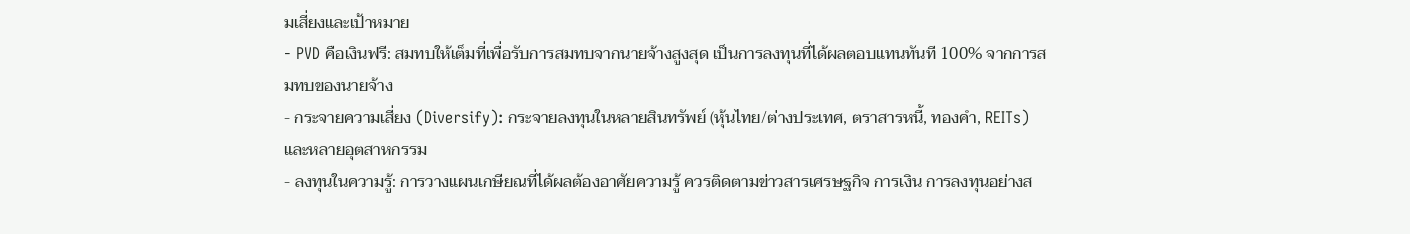มเสี่ยงและเป้าหมาย
- PVD คือเงินฟรี: สมทบให้เต็มที่เพื่อรับการสมทบจากนายจ้างสูงสุด เป็นการลงทุนที่ได้ผลตอบแทนทันที 100% จากการสมทบของนายจ้าง
- กระจายความเสี่ยง (Diversify): กระจายลงทุนในหลายสินทรัพย์ (หุ้นไทย/ต่างประเทศ, ตราสารหนี้, ทองคำ, REITs) และหลายอุตสาหกรรม
- ลงทุนในความรู้: การวางแผนเกษียณที่ได้ผลต้องอาศัยความรู้ ควรติดตามข่าวสารเศรษฐกิจ การเงิน การลงทุนอย่างส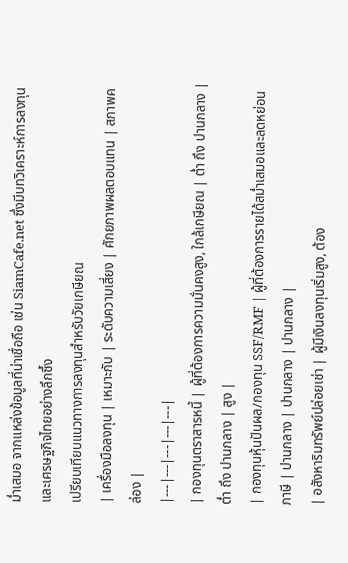ม่ำเสมอ จากแหล่งข้อมูลที่น่าเชื่อถือ เช่น SiamCafe.net ซึ่งมีบทวิเคราะห์การลงทุนและเศรษฐกิจไทยอย่างลึกซึ้ง
เปรียบเทียบแนวทางการลงทุนสำหรับวัยเกษียณ
| เครื่องมือลงทุน | เหมาะกับ | ระดับความเสี่ยง | ศักยภาพผลตอบแทน | สภาพคล่อง |
|---|---|---|---|---|
| กองทุนตราสารหนี้ | ผู้ที่ต้องการความมั่นคงสูง, ใกล้เกษียณ | ต่ำ ถึง ปานกลาง | ต่ำ ถึง ปานกลาง | สูง |
| กองทุนหุ้นปันผล/กองทุน SSF/RMF | ผู้ที่ต้องการรายได้สม่ำเสมอและลดหย่อนภาษี | ปานกลาง | ปานกลาง | ปานกลาง |
| อสังหาริมทรัพย์ปล่อยเช่า | ผู้มีเงินลงทุนเริ่มสูง, ต้อง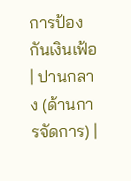การป้องกันเงินเฟ้อ | ปานกลาง (ด้านการจัดการ) |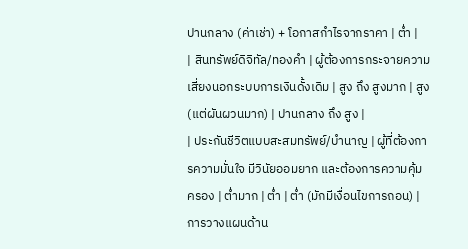ปานกลาง (ค่าเช่า) + โอกาสกำไรจากราคา | ต่ำ |
| สินทรัพย์ดิจิทัล/ทองคำ | ผู้ต้องการกระจายความเสี่ยงนอกระบบการเงินดั้งเดิม | สูง ถึง สูงมาก | สูง (แต่ผันผวนมาก) | ปานกลาง ถึง สูง |
| ประกันชีวิตแบบสะสมทรัพย์/บำนาญ | ผู้ที่ต้องการความมั่นใจ มีวินัยออมยาก และต้องการความคุ้มครอง | ต่ำมาก | ต่ำ | ต่ำ (มักมีเงื่อนไขการถอน) |
การวางแผนด้าน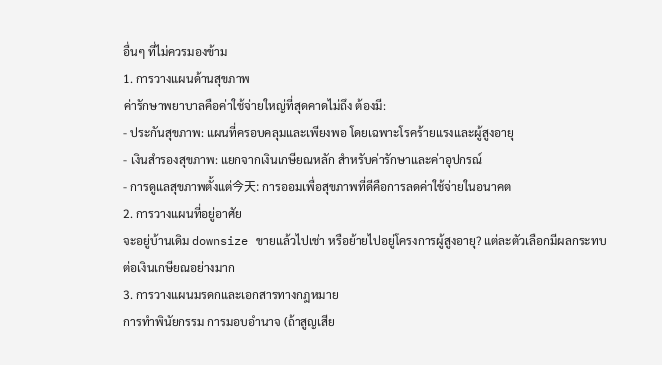อื่นๆ ที่ไม่ควรมองข้าม
1. การวางแผนด้านสุขภาพ
ค่ารักษาพยาบาลคือค่าใช้จ่ายใหญ่ที่สุดคาดไม่ถึง ต้องมี:
- ประกันสุขภาพ: แผนที่ครอบคลุมและเพียงพอ โดยเฉพาะโรคร้ายแรงและผู้สูงอายุ
- เงินสำรองสุขภาพ: แยกจากเงินเกษียณหลัก สำหรับค่ารักษาและค่าอุปกรณ์
- การดูแลสุขภาพตั้งแต่今天: การออมเพื่อสุขภาพที่ดีคือการลดค่าใช้จ่ายในอนาคต
2. การวางแผนที่อยู่อาศัย
จะอยู่บ้านเดิม downsize ขายแล้วไปเช่า หรือย้ายไปอยู่โครงการผู้สูงอายุ? แต่ละตัวเลือกมีผลกระทบต่อเงินเกษียณอย่างมาก
3. การวางแผนมรดกและเอกสารทางกฎหมาย
การทำพินัยกรรม การมอบอำนาจ (ถ้าสูญเสีย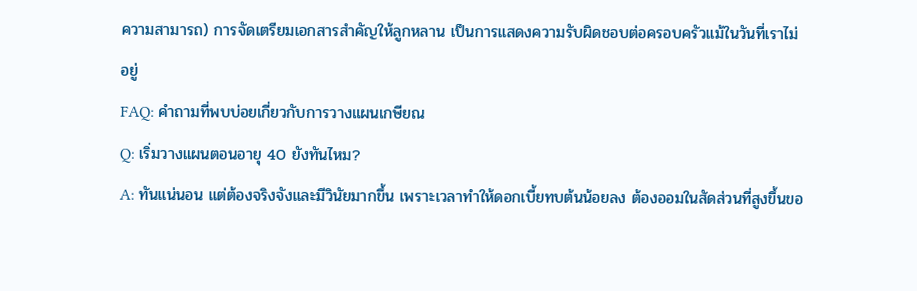ความสามารถ) การจัดเตรียมเอกสารสำคัญให้ลูกหลาน เป็นการแสดงความรับผิดชอบต่อครอบครัวแม้ในวันที่เราไม่อยู่
FAQ: คำถามที่พบบ่อยเกี่ยวกับการวางแผนเกษียณ
Q: เริ่มวางแผนตอนอายุ 40 ยังทันไหม?
A: ทันแน่นอน แต่ต้องจริงจังและมีวินัยมากขึ้น เพราะเวลาทำให้ดอกเบี้ยทบต้นน้อยลง ต้องออมในสัดส่วนที่สูงขึ้นขอ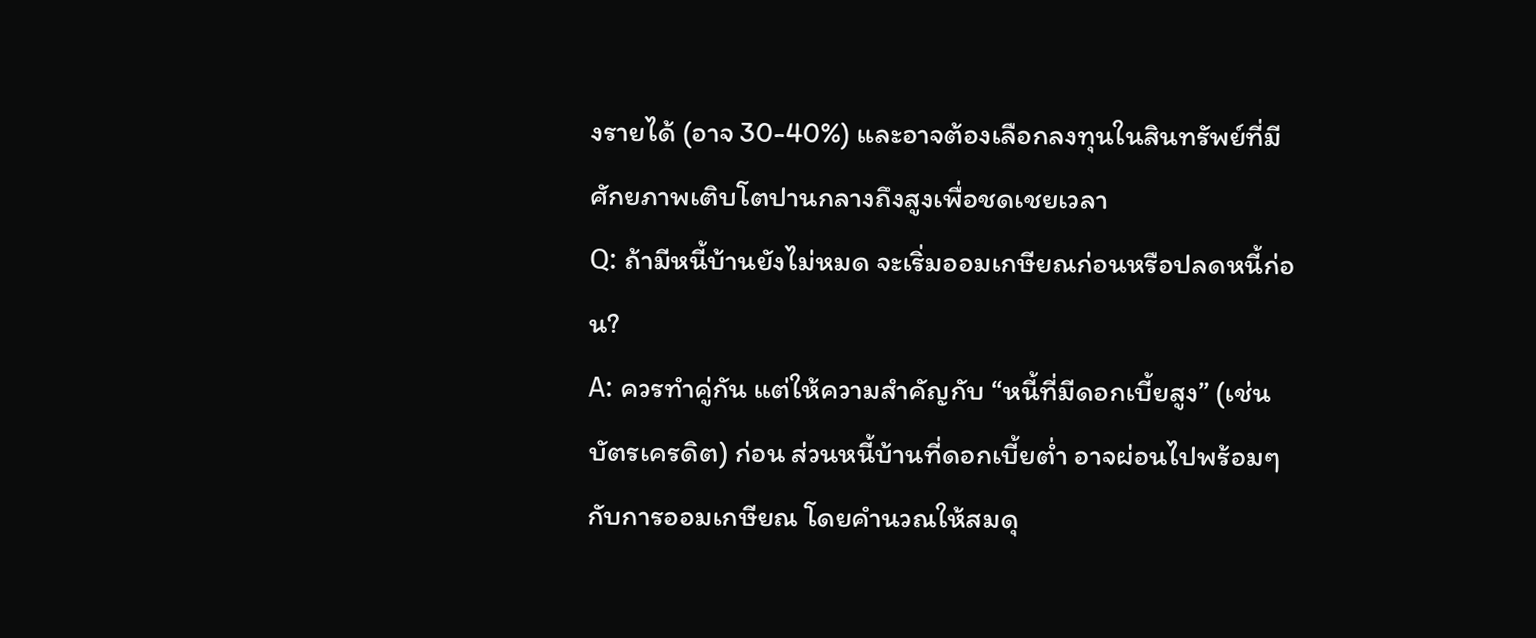งรายได้ (อาจ 30-40%) และอาจต้องเลือกลงทุนในสินทรัพย์ที่มีศักยภาพเติบโตปานกลางถึงสูงเพื่อชดเชยเวลา
Q: ถ้ามีหนี้บ้านยังไม่หมด จะเริ่มออมเกษียณก่อนหรือปลดหนี้ก่อน?
A: ควรทำคู่กัน แต่ให้ความสำคัญกับ “หนี้ที่มีดอกเบี้ยสูง” (เช่น บัตรเครดิต) ก่อน ส่วนหนี้บ้านที่ดอกเบี้ยต่ำ อาจผ่อนไปพร้อมๆ กับการออมเกษียณ โดยคำนวณให้สมดุ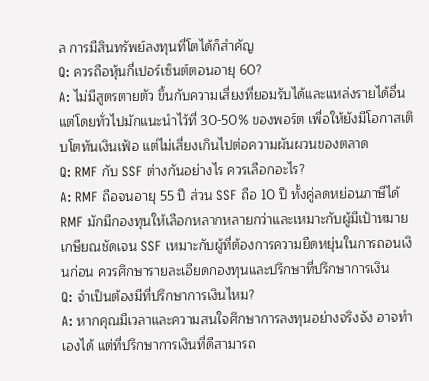ล การมีสินทรัพย์ลงทุนที่โตได้ก็สำคัญ
Q: ควรถือหุ้นกี่เปอร์เซ็นต์ตอนอายุ 60?
A: ไม่มีสูตรตายตัว ขึ้นกับความเสี่ยงที่ยอมรับได้และแหล่งรายได้อื่น แต่โดยทั่วไปมักแนะนำไว้ที่ 30-50% ของพอร์ต เพื่อให้ยังมีโอกาสเติบโตทันเงินเฟ้อ แต่ไม่เสี่ยงเกินไปต่อความผันผวนของตลาด
Q: RMF กับ SSF ต่างกันอย่างไร ควรเลือกอะไร?
A: RMF ถือจนอายุ 55 ปี ส่วน SSF ถือ 10 ปี ทั้งคู่ลดหย่อนภาษีได้ RMF มักมีกองทุนให้เลือกหลากหลายกว่าและเหมาะกับผู้มีเป้าหมายเกษียณชัดเจน SSF เหมาะกับผู้ที่ต้องการความยืดหยุ่นในการถอนเงินก่อน ควรศึกษารายละเอียดกองทุนและปรึกษาที่ปรึกษาการเงิน
Q: จำเป็นต้องมีที่ปรึกษาการเงินไหม?
A: หากคุณมีเวลาและความสนใจศึกษาการลงทุนอย่างจริงจัง อาจทำเองได้ แต่ที่ปรึกษาการเงินที่ดีสามารถ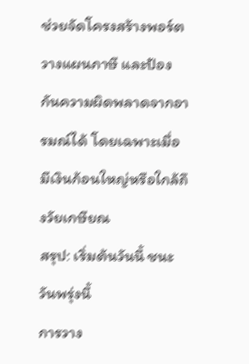ช่วยจัดโครงสร้างพอร์ต วางแผนภาษี และป้องกันความผิดพลาดจากอารมณ์ได้ โดยเฉพาะเมื่อมีเงินก้อนใหญ่หรือใกล้ถึงวัยเกษียณ
สรุป: เริ่มต้นวันนี้ ชนะวันพรุ่งนี้
การวาง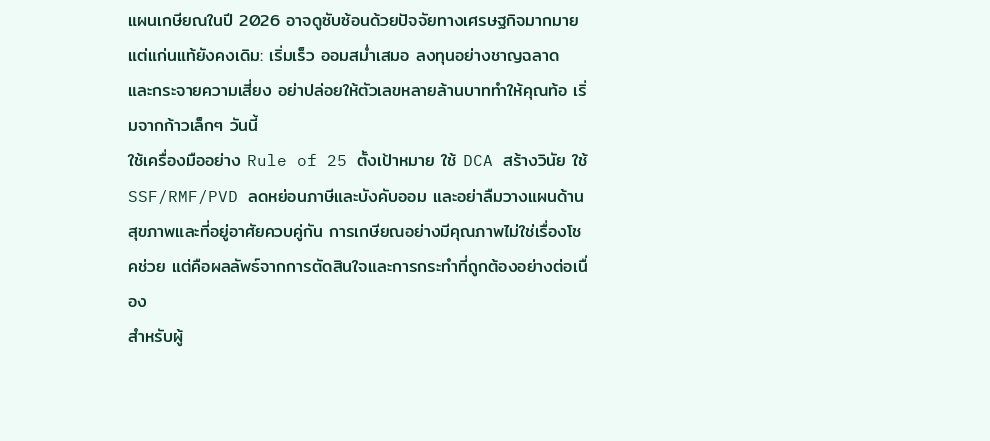แผนเกษียณในปี 2026 อาจดูซับซ้อนด้วยปัจจัยทางเศรษฐกิจมากมาย แต่แก่นแท้ยังคงเดิม: เริ่มเร็ว ออมสม่ำเสมอ ลงทุนอย่างชาญฉลาด และกระจายความเสี่ยง อย่าปล่อยให้ตัวเลขหลายล้านบาททำให้คุณท้อ เริ่มจากก้าวเล็กๆ วันนี้
ใช้เครื่องมืออย่าง Rule of 25 ตั้งเป้าหมาย ใช้ DCA สร้างวินัย ใช้ SSF/RMF/PVD ลดหย่อนภาษีและบังคับออม และอย่าลืมวางแผนด้านสุขภาพและที่อยู่อาศัยควบคู่กัน การเกษียณอย่างมีคุณภาพไม่ใช่เรื่องโชคช่วย แต่คือผลลัพธ์จากการตัดสินใจและการกระทำที่ถูกต้องอย่างต่อเนื่อง
สำหรับผู้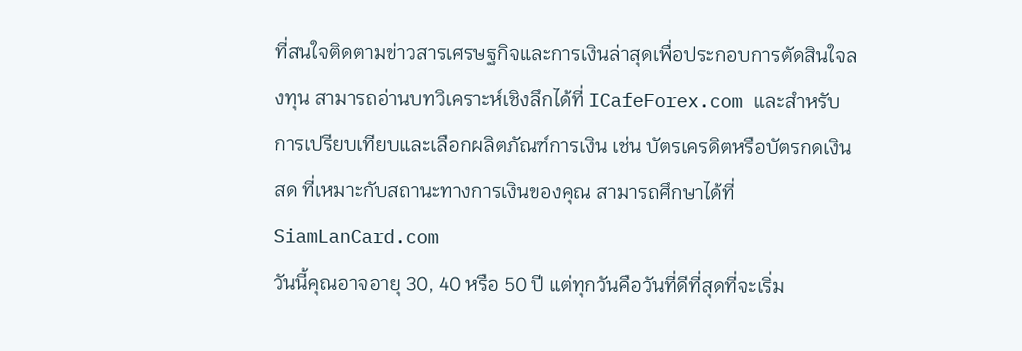ที่สนใจติดตามข่าวสารเศรษฐกิจและการเงินล่าสุดเพื่อประกอบการตัดสินใจลงทุน สามารถอ่านบทวิเคราะห์เชิงลึกได้ที่ ICafeForex.com และสำหรับการเปรียบเทียบและเลือกผลิตภัณฑ์การเงิน เช่น บัตรเครดิตหรือบัตรกดเงินสด ที่เหมาะกับสถานะทางการเงินของคุณ สามารถศึกษาได้ที่ SiamLanCard.com
วันนี้คุณอาจอายุ 30, 40 หรือ 50 ปี แต่ทุกวันคือวันที่ดีที่สุดที่จะเริ่ม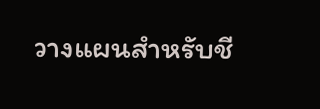วางแผนสำหรับชี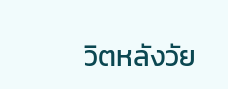วิตหลังวัย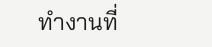ทำงานที่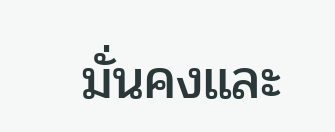มั่นคงและ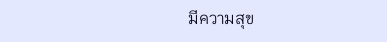มีความสุข